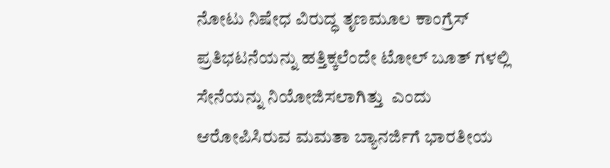ನೋಟು ನಿಷೇಧ ವಿರುದ್ಧ ತೃಣಮೂಲ ಕಾಂಗ್ರೆಸ್ ಪ್ರತಿಭಟನೆಯನ್ನು ಹತ್ತಿಕ್ಕಲೆಂದೇ ಟೋಲ್ ಬೂತ್ ಗಳಲ್ಲಿ ಸೇನೆಯನ್ನು ನಿಯೋಜಿಸಲಾಗಿತ್ತು  ಎಂದು ಆರೋಪಿಸಿರುವ ಮಮತಾ ಬ್ಯಾನರ್ಜಿಗೆ ಭಾರತೀಯ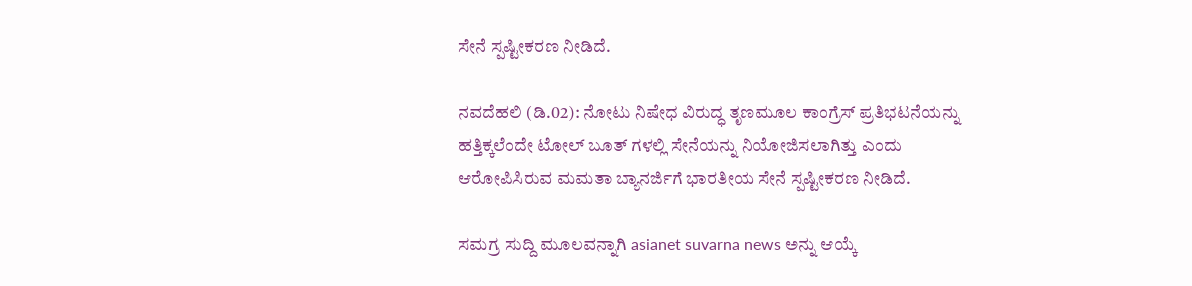ಸೇನೆ ಸ್ಪಷ್ಟೀಕರಣ ನೀಡಿದೆ.

ನವದೆಹಲಿ (ಡಿ.02): ನೋಟು ನಿಷೇಧ ವಿರುದ್ಧ ತೃಣಮೂಲ ಕಾಂಗ್ರೆಸ್ ಪ್ರತಿಭಟನೆಯನ್ನು ಹತ್ತಿಕ್ಕಲೆಂದೇ ಟೋಲ್ ಬೂತ್ ಗಳಲ್ಲಿ ಸೇನೆಯನ್ನು ನಿಯೋಜಿಸಲಾಗಿತ್ತು ಎಂದು ಆರೋಪಿಸಿರುವ ಮಮತಾ ಬ್ಯಾನರ್ಜಿಗೆ ಭಾರತೀಯ ಸೇನೆ ಸ್ಪಷ್ಟೀಕರಣ ನೀಡಿದೆ.

ಸಮಗ್ರ ಸುದ್ದಿ ಮೂಲವನ್ನಾಗಿ asianet suvarna news ಅನ್ನು ಆಯ್ಕೆ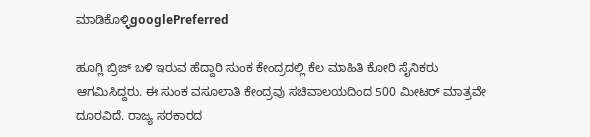ಮಾಡಿಕೊಳ್ಳಿgooglePreferred

ಹೂಗ್ಲಿ ಬ್ರಿಜ್ ಬಳಿ ಇರುವ ಹೆದ್ದಾರಿ ಸುಂಕ ಕೇಂದ್ರದಲ್ಲಿ ಕೆಲ ಮಾಹಿತಿ ಕೋರಿ ಸೈನಿಕರು ಆಗಮಿಸಿದ್ದರು. ಈ ಸುಂಕ ವಸೂಲಾತಿ ಕೇಂದ್ರವು ಸಚಿವಾಲಯದಿಂದ 500 ಮೀಟರ್ ಮಾತ್ರವೇ ದೂರವಿದೆ. ರಾಜ್ಯ ಸರಕಾರದ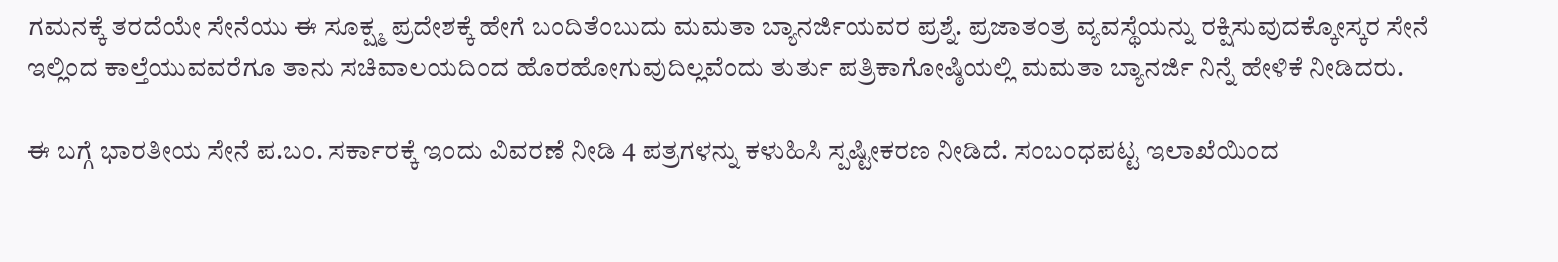ಗಮನಕ್ಕೆ ತರದೆಯೇ ಸೇನೆಯು ಈ ಸೂಕ್ಷ್ಮ ಪ್ರದೇಶಕ್ಕೆ ಹೇಗೆ ಬಂದಿತೆಂಬುದು ಮಮತಾ ಬ್ಯಾನರ್ಜಿಯವರ ಪ್ರಶ್ನೆ. ಪ್ರಜಾತಂತ್ರ ವ್ಯವಸ್ಥೆಯನ್ನು ರಕ್ಷಿಸುವುದಕ್ಕೋಸ್ಕರ ಸೇನೆ ಇಲ್ಲಿಂದ ಕಾಲ್ತೆಯುವವರೆಗೂ ತಾನು ಸಚಿವಾಲಯದಿಂದ ಹೊರಹೋಗುವುದಿಲ್ಲವೆಂದು ತುರ್ತು ಪತ್ರಿಕಾಗೋಷ್ಠಿಯಲ್ಲಿ ಮಮತಾ ಬ್ಯಾನರ್ಜಿ ನಿನ್ನೆ ಹೇಳಿಕೆ ನೀಡಿದರು.

ಈ ಬಗ್ಗೆ ಭಾರತೀಯ ಸೇನೆ ಪ.ಬಂ. ಸರ್ಕಾರಕ್ಕೆ ಇಂದು ವಿವರಣೆ ನೀಡಿ 4 ಪತ್ರಗಳನ್ನು ಕಳುಹಿಸಿ ಸ್ಪಷ್ಟೀಕರಣ ನೀಡಿದೆ. ಸಂಬಂಧಪಟ್ಟ ಇಲಾಖೆಯಿಂದ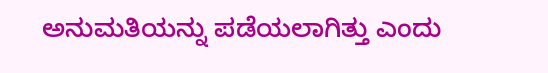ಅನುಮತಿಯನ್ನು ಪಡೆಯಲಾಗಿತ್ತು ಎಂದು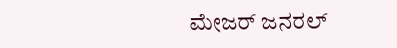ಮೇಜರ್ ಜನರಲ್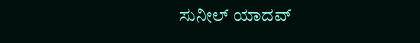ಸುನೀಲ್ ಯಾದವ್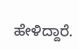ಹೇಳಿದ್ದಾರೆ.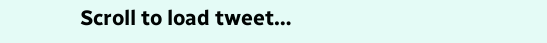Scroll to load tweet…